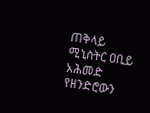ጠቅላይ ሚኒስትር ዐቢይ አሕመድ የዘንድሮውን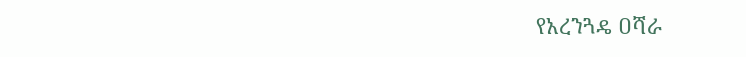የአረንጓዴ ዐሻራ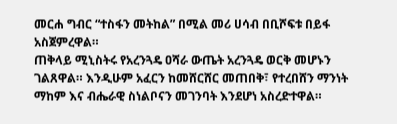መርሐ ግብር “ተስፋን መትከል” በሚል መሪ ሀሳብ በቢሾፍቱ በይፋ አስጀምረዋል።
ጠቅላይ ሚኒስትሩ የአረንጓዴ ዐሻራ ውጤት አረንጓዴ ወርቅ መሆኑን ገልጸዋል። እንዲሁም አፈርን ከመሸርሸር መጠበቅ፣ የተረበሸን ማንነት ማከም እና ብሔራዊ ስነልቦናን መገንባት እንደሆነ አስረድተዋል።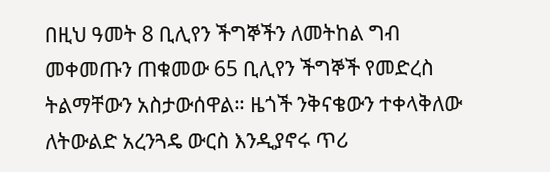በዚህ ዓመት 8 ቢሊየን ችግኞችን ለመትከል ግብ መቀመጡን ጠቁመው 65 ቢሊየን ችግኞች የመድረስ ትልማቸውን አስታውሰዋል። ዜጎች ንቅናቄውን ተቀላቅለው ለትውልድ አረንጓዴ ውርስ እንዲያኖሩ ጥሪ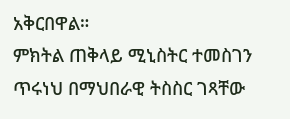አቅርበዋል።
ምክትል ጠቅላይ ሚኒስትር ተመስገን ጥሩነህ በማህበራዊ ትስስር ገጻቸው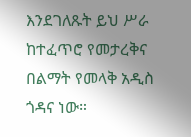እንደገለጹት ይህ ሥራ ከተፈጥሮ የመታረቅና በልማት የመላቅ አዲስ ጎዳና ነው።